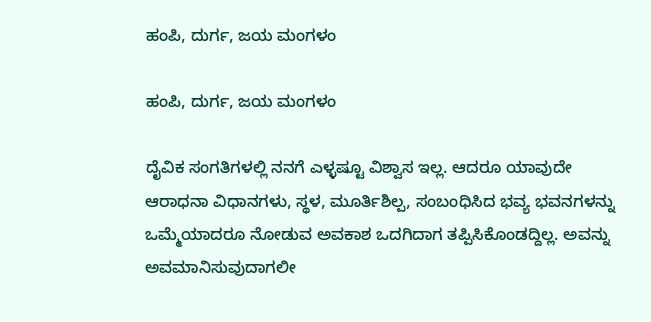ಹಂಪಿ, ದುರ್ಗ, ಜಯ ಮಂಗಳಂ

ಹಂಪಿ, ದುರ್ಗ, ಜಯ ಮಂಗಳಂ

ದೈವಿಕ ಸಂಗತಿಗಳಲ್ಲಿ ನನಗೆ ಎಳ್ಳಷ್ಟೂ ವಿಶ್ವಾಸ ಇಲ್ಲ. ಆದರೂ ಯಾವುದೇ ಆರಾಧನಾ ವಿಧಾನಗಳು, ಸ್ಥಳ, ಮೂರ್ತಿಶಿಲ್ಪ, ಸಂಬಂಧಿಸಿದ ಭವ್ಯ ಭವನಗಳನ್ನು ಒಮ್ಮೆಯಾದರೂ ನೋಡುವ ಅವಕಾಶ ಒದಗಿದಾಗ ತಪ್ಪಿಸಿಕೊಂಡದ್ದಿಲ್ಲ. ಅವನ್ನು ಅವಮಾನಿಸುವುದಾಗಲೀ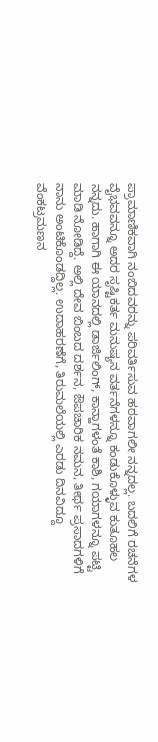ಪ್ರಾಮಾಣಿಕವಾಗಿ ನಂಬಿದವರನ್ನು ಪರಿವರ್ತಿಸುವ ಹಠವಾಗಲೀ ನನ್ನದಲ್ಲ. ಬದಲಿಗೆ ರಚನೆಗಳ ವೈಭವವನ್ನೂ ಅದರ ಸೃಷ್ಟಿಕರ್ತ ಮನುಷ್ಯನ ವರ್ತನೆಗಳನ್ನೂ ಕಂಡುಕೊಳ್ಳುವ ಕುತೂಹಲ ನನ್ನದು. ಹಾಗಾಗಿ ಈ ಯಾನದಲ್ಲಿ ಡಾರ್ಜಿಲಿಂಗ್, ಕಾನ್ಹಾಗಳಂತೆ ಕಾಶಿ, ಗಯಾಗಳನ್ನೂ ಪಟ್ಟಿ ಮಾಡಿ ನೋಡಿದ್ದೆ. ಅಲ್ಲಿ ದೇವ ಬಿಂಬದ ದರ್ಶನ, ಔಪಚಾರಿಕ ನಮನ, ತೀರ್ಥ ಪ್ರಸಾದಗಳಿಗೆ ನಾನು ಅಂಟಿಕೊಂಡದ್ದಿಲ್ಲ. ಉದಾಹರಣೆಗೆ, ತಿರುಮಲೆಯಲ್ಲಿ ಎರಡು ದಿನವಿದ್ದೂ ವೆಂಕಟ್ರಮಣನ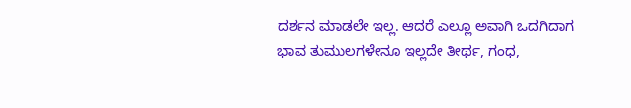ದರ್ಶನ ಮಾಡಲೇ ಇಲ್ಲ. ಆದರೆ ಎಲ್ಲೂ ಅವಾಗಿ ಒದಗಿದಾಗ ಭಾವ ತುಮುಲಗಳೇನೂ ಇಲ್ಲದೇ ತೀರ್ಥ, ಗಂಧ,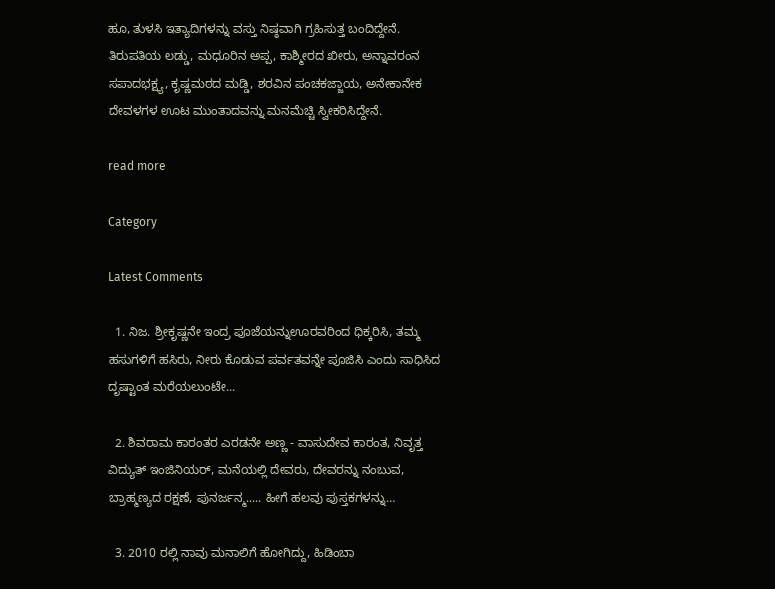ಹೂ, ತುಳಸಿ ಇತ್ಯಾದಿಗಳನ್ನು ವಸ್ತು ನಿಷ್ಠವಾಗಿ ಗ್ರಹಿಸುತ್ತ ಬಂದಿದ್ದೇನೆ. ತಿರುಪತಿಯ ಲಡ್ಡು, ಮಧೂರಿನ ಅಪ್ಪ, ಕಾಶ್ಮೀರದ ಖೀರು, ಅನ್ನಾವರಂನ ಸಪಾದಭಕ್ಷ್ಯ, ಕೃಷ್ಣಮಠದ ಮಡ್ಡಿ, ಶರವಿನ ಪಂಚಕಜ್ಜಾಯ, ಅನೇಕಾನೇಕ ದೇವಳಗಳ ಊಟ ಮುಂತಾದವನ್ನು ಮನಮೆಚ್ಚಿ ಸ್ವೀಕರಿಸಿದ್ದೇನೆ.

read more

Category

Latest Comments

  1. ನಿಜ. ಶ್ರೀಕೃಷ್ಣನೇ ಇಂದ್ರ ಪೂಜೆಯನ್ನುಊರವರಿಂದ ಧಿಕ್ಕರಿಸಿ, ತಮ್ಮ ಹಸುಗಳಿಗೆ ಹಸಿರು, ನೀರು ಕೊಡುವ ಪರ್ವತವನ್ನೇ ಪೂಜಿಸಿ ಎಂದು ಸಾಧಿಸಿದ ದೃಷ್ಟಾಂತ ಮರೆಯಲುಂಟೇ...

  2. ಶಿವರಾಮ ಕಾರಂತರ ಎರಡನೇ ಅಣ್ಣ - ವಾಸುದೇವ ಕಾರಂತ, ನಿವೃತ್ತ ವಿದ್ಯುತ್ ಇಂಜಿನಿಯರ್, ಮನೆಯಲ್ಲಿ ದೇವರು, ದೇವರನ್ನು ನಂಬುವ, ಬ್ರಾಹ್ಮಣ್ಯದ ರಕ್ಷಣೆ, ಪುನರ್ಜನ್ಮ..... ಹೀಗೆ ಹಲವು ಪುಸ್ತಕಗಳನ್ನು…

  3. 2010 ರಲ್ಲಿ ನಾವು ಮನಾಲಿಗೆ ಹೋಗಿದ್ದು, ಹಿಡಿಂಬಾ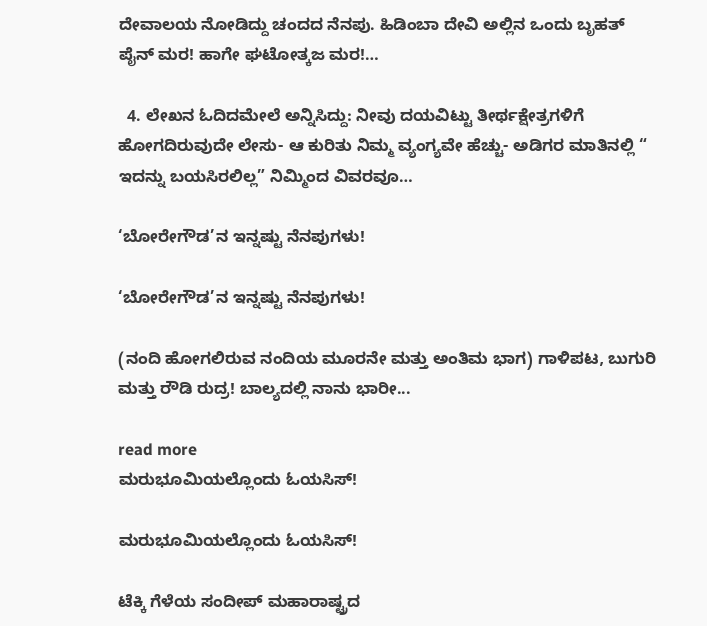ದೇವಾಲಯ ನೋಡಿದ್ದು ಚಂದದ ನೆನಪು. ಹಿಡಿಂಬಾ ದೇವಿ ಅಲ್ಲಿನ ಒಂದು ಬೃಹತ್ ಪೈನ್ ಮರ! ಹಾಗೇ ಘಟೋತ್ಕಜ ಮರ!…

  4. ಲೇಖನ ಓದಿದಮೇಲೆ ಅನ್ನಿಸಿದ್ದು: ನೀವು ದಯವಿಟ್ಟು ತೀರ್ಥಕ್ಷೇತ್ರಗಳಿಗೆ ಹೋಗದಿರುವುದೇ ಲೇಸು- ಆ ಕುರಿತು ನಿಮ್ಮ ವ್ಯಂಗ್ಯವೇ ಹೆಚ್ಚು- ಅಡಿಗರ ಮಾತಿನಲ್ಲಿ “ ಇದನ್ನು ಬಯಸಿರಲಿಲ್ಲ” ನಿಮ್ಮಿಂದ ವಿವರವೂ…

‘ಬೋರೇಗೌಡ’ನ ಇನ್ನಷ್ಟು ನೆನಪುಗಳು!

‘ಬೋರೇಗೌಡ’ನ ಇನ್ನಷ್ಟು ನೆನಪುಗಳು!

(ನಂದಿ ಹೋಗಲಿರುವ ನಂದಿಯ ಮೂರನೇ ಮತ್ತು ಅಂತಿಮ ಭಾಗ) ಗಾಳಿಪಟ, ಬುಗುರಿ ಮತ್ತು ರೌಡಿ ರುದ್ರ! ಬಾಲ್ಯದಲ್ಲಿ ನಾನು ಭಾರೀ...

read more
ಮರುಭೂಮಿಯಲ್ಲೊಂದು ಓಯಸಿಸ್!

ಮರುಭೂಮಿಯಲ್ಲೊಂದು ಓಯಸಿಸ್!

ಟೆಕ್ಕಿ ಗೆಳೆಯ ಸಂದೀಪ್ ಮಹಾರಾಷ್ಟ್ರದ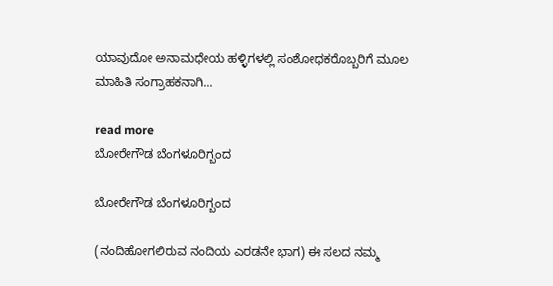ಯಾವುದೋ ಅನಾಮಧೇಯ ಹಳ್ಳಿಗಳಲ್ಲಿ ಸಂಶೋಧಕರೊಬ್ಬರಿಗೆ ಮೂಲ ಮಾಹಿತಿ ಸಂಗ್ರಾಹಕನಾಗಿ...

read more
ಬೋರೇಗೌಡ ಬೆಂಗಳೂರಿಗ್ಬಂದ

ಬೋರೇಗೌಡ ಬೆಂಗಳೂರಿಗ್ಬಂದ

(ನಂದಿಹೋಗಲಿರುವ ನಂದಿಯ ಎರಡನೇ ಭಾಗ) ಈ ಸಲದ ನಮ್ಮ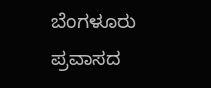ಬೆಂಗಳೂರು ಪ್ರವಾಸದ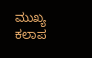ಮುಖ್ಯ ಕಲಾಪ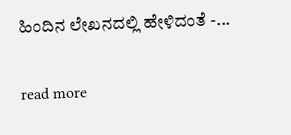ಹಿಂದಿನ ಲೇಖನದಲ್ಲಿ ಹೇಳಿದಂತೆ -...

read more